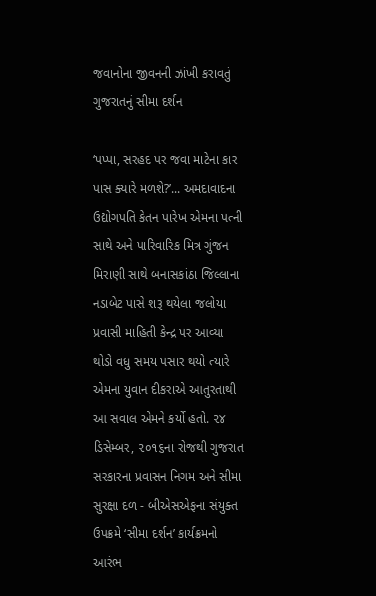જવાનોના જીવનની ઝાંખી કરાવતું ગુજરાતનું સીમા દર્શન

‘પપ્પા, સરહદ પર જવા માટેના કાર પાસ ક્યારે મળશે?’... અમદાવાદના ઉદ્યોગપતિ કેતન પારેખ એમના પત્ની સાથે અને પારિવારિક મિત્ર ગુંજન મિરાણી સાથે બનાસકાંઠા જિલ્લાના નડાબેટ પાસે શરૂ થયેલા જલોયા પ્રવાસી માહિતી કેન્દ્ર પર આવ્યા થોડો વધુ સમય પસાર થયો ત્યારે એમના યુવાન દીકરાએ આતુરતાથી આ સવાલ એમને કર્યો હતો. ૨૪ ડિસેમ્બર, ૨૦૧૬ના રોજથી ગુજરાત સરકારના પ્રવાસન નિગમ અને સીમા સુરક્ષા દળ - બીએસએફના સંયુક્ત ઉપક્રમે ‘સીમા દર્શન’ કાર્યક્રમનો આરંભ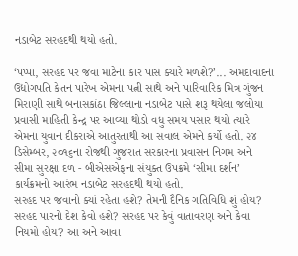નડાબેટ સરહદથી થયો હતો.

‘પપ્પા, સરહદ પર જવા માટેના કાર પાસ ક્યારે મળશે?’... અમદાવાદના ઉદ્યોગપતિ કેતન પારેખ એમના પત્ની સાથે અને પારિવારિક મિત્ર ગુંજન મિરાણી સાથે બનાસકાંઠા જિલ્લાના નડાબેટ પાસે શરૂ થયેલા જલોયા પ્રવાસી માહિતી કેન્દ્ર પર આવ્યા થોડો વધુ સમય પસાર થયો ત્યારે એમના યુવાન દીકરાએ આતુરતાથી આ સવાલ એમને કર્યો હતો. ૨૪ ડિસેમ્બર, ૨૦૧૬ના રોજથી ગુજરાત સરકારના પ્રવાસન નિગમ અને સીમા સુરક્ષા દળ - બીએસએફના સંયુક્ત ઉપક્રમે ‘સીમા દર્શન’ કાર્યક્રમનો આરંભ નડાબેટ સરહદથી થયો હતો.
સરહદ પર જવાનો ક્યાં રહેતા હશે? તેમની દૈનિક ગતિવિધિ શું હોય? સરહદ પારનો દેશ કેવો હશે? સરહદ પર કેવું વાતાવરણ અને કેવા નિયમો હોય? આ અને આવા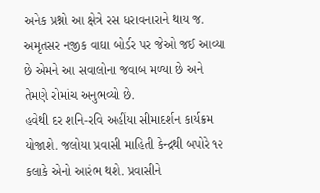અનેક પ્રશ્નો આ ક્ષેત્રે રસ ધરાવનારાને થાય જ. અમૃતસર નજીક વાઘા બોર્ડર પર જેઓ જઈ આવ્યા છે એમને આ સવાલોના જવાબ મળ્યા છે અને તેમણે રોમાંચ અનુભવ્યો છે.
હવેથી દર શનિ-રવિ અહીંયા સીમાદર્શન કાર્યક્રમ યોજાશે. જલોયા પ્રવાસી માહિતી કેન્દ્રથી બપોરે ૧૨ કલાકે એનો આરંભ થશે. પ્રવાસીને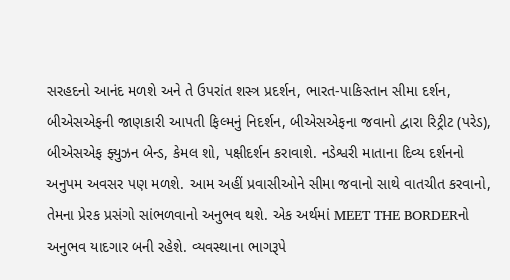સરહદનો આનંદ મળશે અને તે ઉપરાંત શસ્ત્ર પ્રદર્શન, ભારત-પાકિસ્તાન સીમા દર્શન, બીએસએફની જાણકારી આપતી ફિલ્મનું નિદર્શન, બીએસએફના જવાનો દ્વારા રિટ્રીટ (પરેડ), બીએસએફ ફ્યુઝન બેન્ડ, કેમલ શો, પક્ષીદર્શન કરાવાશે. નડેશ્વરી માતાના દિવ્ય દર્શનનો અનુપમ અવસર પણ મળશે. આમ અહીં પ્રવાસીઓને સીમા જવાનો સાથે વાતચીત કરવાનો, તેમના પ્રેરક પ્રસંગો સાંભળવાનો અનુભવ થશે. એક અર્થમાં MEET THE BORDERનો અનુભવ યાદગાર બની રહેશે. વ્યવસ્થાના ભાગરૂપે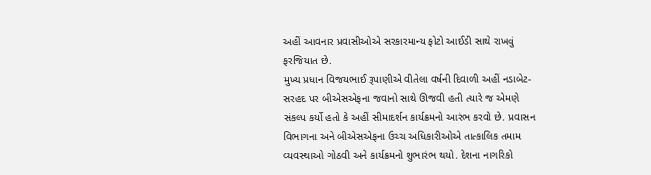અહીં આવનાર પ્રવાસીઓએ સરકારમાન્ય ફોટો આઈડી સાથે રાખવું ફરજિયાત છે.
મુખ્ય પ્રધાન વિજયભાઈ રૂપાણીએ વીતેલા વર્ષની દિવાળી અહીં નડાબેટ-સરહદ પર બીએસએફના જવાનો સાથે ઊજવી હતી ત્યારે જ એમણે સંકલ્પ કર્યો હતો કે અહીં સીમાદર્શન કાર્યક્રમનો આરંભ કરવો છે. પ્રવાસન વિભાગના અને બીએસએફના ઉચ્ચ અધિકારીઓએ તાત્કાલિક તમામ વ્યવસ્થાઓ ગોઠવી અને કાર્યક્રમનો શુભારંભ થયો. દેશના નાગરિકો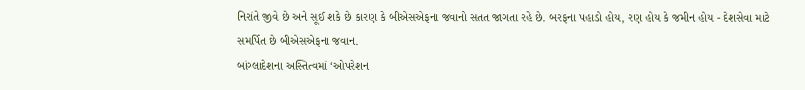નિરાંતે જીવે છે અને સૂઈ શકે છે કારણ કે બીએસએફના જવાનો સતત જાગતા રહે છે. બરફના પહાડો હોય, રણ હોય કે જમીન હોય - દેશસેવા માટે સમર્પિત છે બીએસએફના જવાન.
બાંગ્લાદેશના અસ્તિત્વમાં ‘ઓપરેશન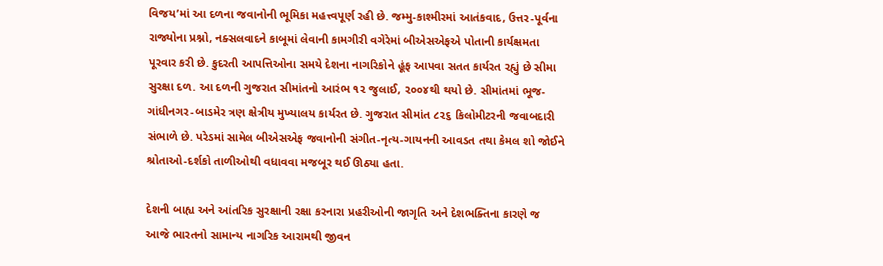વિજય’માં આ દળના જવાનોની ભૂમિકા મહત્ત્વપૂર્ણ રહી છે. જમ્મુ-કાશ્મીરમાં આતંકવાદ, ઉત્તર-પૂર્વના રાજ્યોના પ્રશ્નો, નક્સલવાદને કાબૂમાં લેવાની કામગીરી વગેરેમાં બીએસએફએ પોતાની કાર્યક્ષમતા પૂરવાર કરી છે. કુદરતી આપત્તિઓના સમયે દેશના નાગરિકોને હૂંફ આપવા સતત કાર્યરત રહ્યું છે સીમા સુરક્ષા દળ. આ દળની ગુજરાત સીમાંતનો આરંભ ૧૨ જુલાઈ, ૨૦૦૪થી થયો છે. સીમાંતમાં ભૂજ-ગાંધીનગર-બાડમેર ત્રણ ક્ષેત્રીય મુખ્યાલય કાર્યરત છે. ગુજરાત સીમાંત ૮૨૬ કિલોમીટરની જવાબદારી સંભાળે છે. પરેડમાં સામેલ બીએસએફ જવાનોની સંગીત-નૃત્ય-ગાયનની આવડત તથા કેમલ શો જોઈને શ્રોતાઓ-દર્શકો તાળીઓથી વધાવવા મજબૂર થઈ ઊઠ્યા હતા.

દેશની બાહ્ય અને આંતરિક સુરક્ષાની રક્ષા કરનારા પ્રહરીઓની જાગૃતિ અને દેશભક્તિના કારણે જ આજે ભારતનો સામાન્ય નાગરિક આરામથી જીવન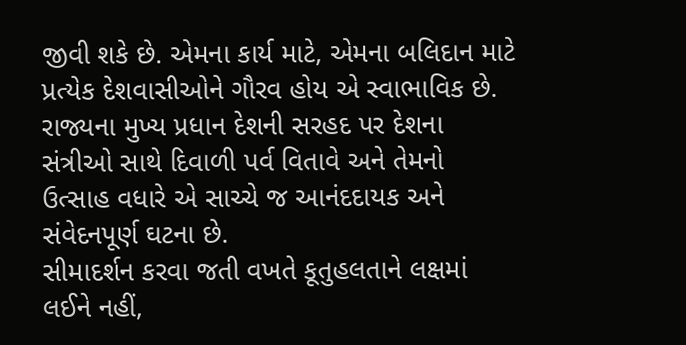જીવી શકે છે. એમના કાર્ય માટે, એમના બલિદાન માટે પ્રત્યેક દેશવાસીઓને ગૌરવ હોય એ સ્વાભાવિક છે. રાજ્યના મુખ્ય પ્રધાન દેશની સરહદ પર દેશના સંત્રીઓ સાથે દિવાળી પર્વ વિતાવે અને તેમનો ઉત્સાહ વધારે એ સાચ્ચે જ આનંદદાયક અને સંવેદનપૂર્ણ ઘટના છે.
સીમાદર્શન કરવા જતી વખતે કૂતુહલતાને લક્ષમાં લઈને નહીં,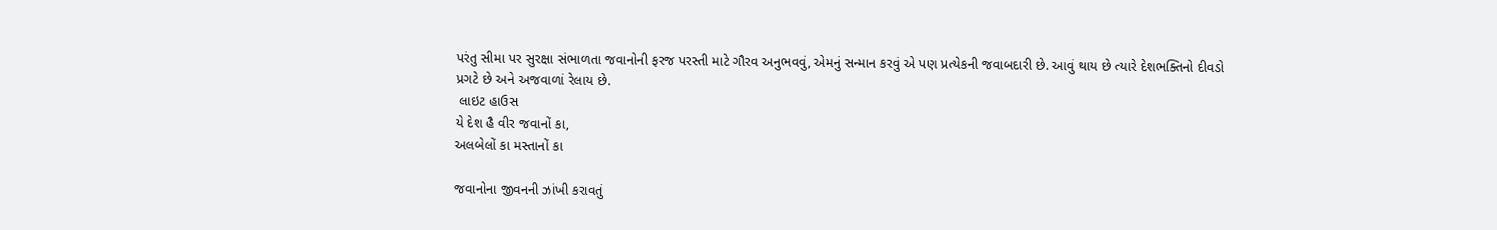પરંતુ સીમા પર સુરક્ષા સંભાળતા જવાનોની ફરજ પરસ્તી માટે ગૌરવ અનુભવવું, એમનું સન્માન કરવું એ પણ પ્રત્યેકની જવાબદારી છે. આવું થાય છે ત્યારે દેશભક્તિનો દીવડો પ્રગટે છે અને અજવાળાં રેલાય છે.
 લાઇટ હાઉસ
યે દેશ હૈ વીર જવાનોં કા,
અલબેલોં કા મસ્તાનોં કા

જવાનોના જીવનની ઝાંખી કરાવતું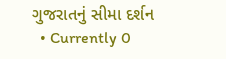ગુજરાતનું સીમા દર્શન
  • Currently 0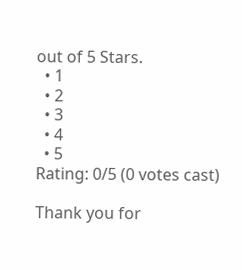out of 5 Stars.
  • 1
  • 2
  • 3
  • 4
  • 5
Rating: 0/5 (0 votes cast)

Thank you for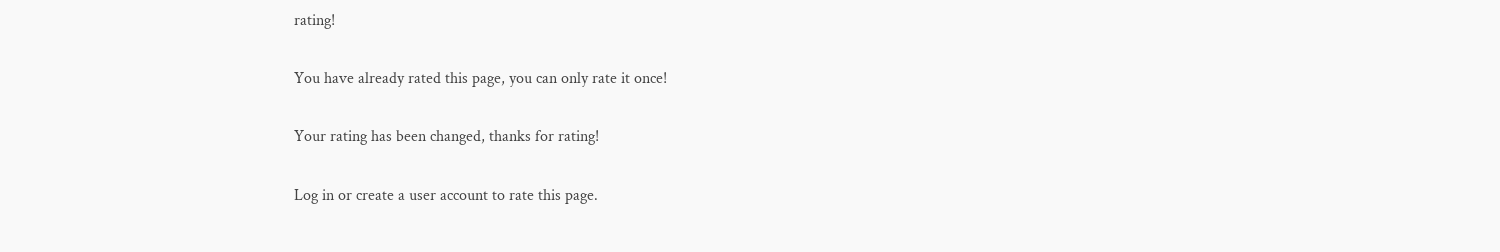rating!

You have already rated this page, you can only rate it once!

Your rating has been changed, thanks for rating!

Log in or create a user account to rate this page.